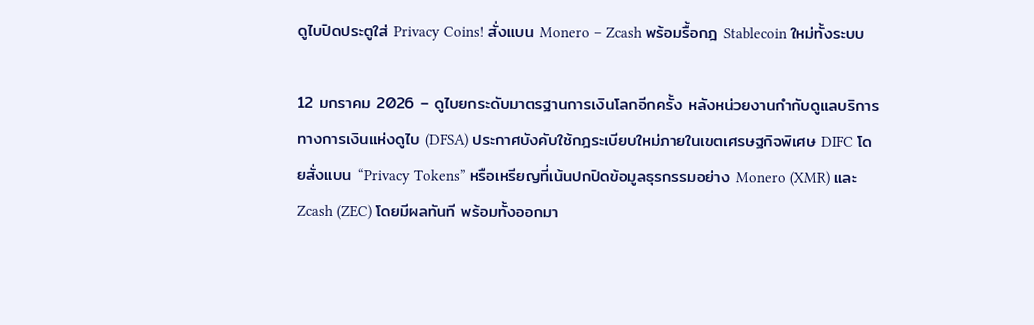ดูไบปิดประตูใส่ Privacy Coins! สั่งแบน Monero – Zcash พร้อมรื้อกฎ Stablecoin ใหม่ทั้งระบบ

12 มกราคม 2026 – ดูไบยกระดับมาตรฐานการเงินโลกอีกครั้ง หลังหน่วยงานกำกับดูแลบริการทางการเงินแห่งดูไบ (DFSA) ประกาศบังคับใช้กฎระเบียบใหม่ภายในเขตเศรษฐกิจพิเศษ DIFC โดยสั่งแบน “Privacy Tokens” หรือเหรียญที่เน้นปกปิดข้อมูลธุรกรรมอย่าง Monero (XMR) และ Zcash (ZEC) โดยมีผลทันที พร้อมทั้งออกมา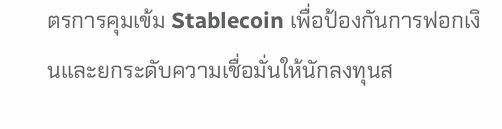ตรการคุมเข้ม Stablecoin เพื่อป้องกันการฟอกเงินและยกระดับความเชื่อมั่นให้นักลงทุนส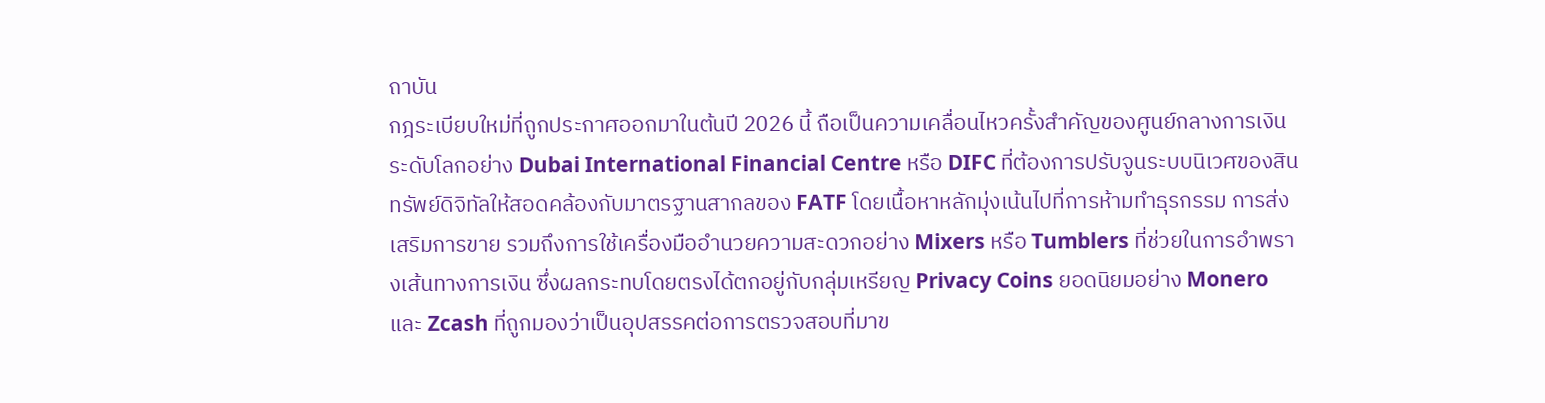ถาบัน
กฎระเบียบใหม่ที่ถูกประกาศออกมาในต้นปี 2026 นี้ ถือเป็นความเคลื่อนไหวครั้งสำคัญของศูนย์กลางการเงินระดับโลกอย่าง Dubai International Financial Centre หรือ DIFC ที่ต้องการปรับจูนระบบนิเวศของสินทรัพย์ดิจิทัลให้สอดคล้องกับมาตรฐานสากลของ FATF โดยเนื้อหาหลักมุ่งเน้นไปที่การห้ามทำธุรกรรม การส่งเสริมการขาย รวมถึงการใช้เครื่องมืออำนวยความสะดวกอย่าง Mixers หรือ Tumblers ที่ช่วยในการอำพรางเส้นทางการเงิน ซึ่งผลกระทบโดยตรงได้ตกอยู่กับกลุ่มเหรียญ Privacy Coins ยอดนิยมอย่าง Monero และ Zcash ที่ถูกมองว่าเป็นอุปสรรคต่อการตรวจสอบที่มาข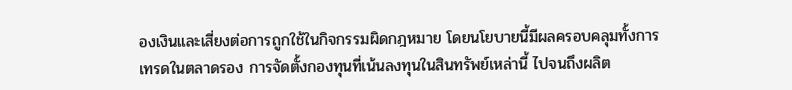องเงินและเสี่ยงต่อการถูกใช้ในกิจกรรมผิดกฎหมาย โดยนโยบายนี้มีผลครอบคลุมทั้งการเทรดในตลาดรอง การจัดตั้งกองทุนที่เน้นลงทุนในสินทรัพย์เหล่านี้ ไปจนถึงผลิต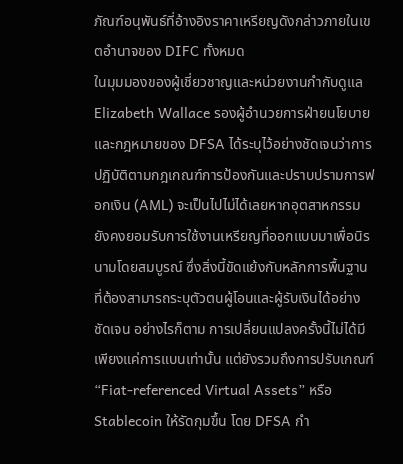ภัณฑ์อนุพันธ์ที่อ้างอิงราคาเหรียญดังกล่าวภายในเขตอำนาจของ DIFC ทั้งหมด
ในมุมมองของผู้เชี่ยวชาญและหน่วยงานกำกับดูแล Elizabeth Wallace รองผู้อำนวยการฝ่ายนโยบายและกฎหมายของ DFSA ได้ระบุไว้อย่างชัดเจนว่าการปฏิบัติตามกฎเกณฑ์การป้องกันและปราบปรามการฟอกเงิน (AML) จะเป็นไปไม่ได้เลยหากอุตสาหกรรมยังคงยอมรับการใช้งานเหรียญที่ออกแบบมาเพื่อนิรนามโดยสมบูรณ์ ซึ่งสิ่งนี้ขัดแย้งกับหลักการพื้นฐานที่ต้องสามารถระบุตัวตนผู้โอนและผู้รับเงินได้อย่างชัดเจน อย่างไรก็ตาม การเปลี่ยนแปลงครั้งนี้ไม่ได้มีเพียงแค่การแบนเท่านั้น แต่ยังรวมถึงการปรับเกณฑ์ “Fiat-referenced Virtual Assets” หรือ Stablecoin ให้รัดกุมขึ้น โดย DFSA กำ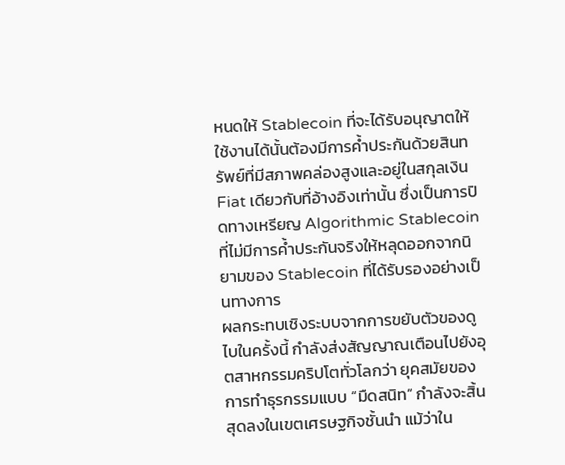หนดให้ Stablecoin ที่จะได้รับอนุญาตให้ใช้งานได้นั้นต้องมีการค้ำประกันด้วยสินทรัพย์ที่มีสภาพคล่องสูงและอยู่ในสกุลเงิน Fiat เดียวกับที่อ้างอิงเท่านั้น ซึ่งเป็นการปิดทางเหรียญ Algorithmic Stablecoin ที่ไม่มีการค้ำประกันจริงให้หลุดออกจากนิยามของ Stablecoin ที่ได้รับรองอย่างเป็นทางการ
ผลกระทบเชิงระบบจากการขยับตัวของดูไบในครั้งนี้ กำลังส่งสัญญาณเตือนไปยังอุตสาหกรรมคริปโตทั่วโลกว่า ยุคสมัยของการทำธุรกรรมแบบ “มืดสนิท” กำลังจะสิ้นสุดลงในเขตเศรษฐกิจชั้นนำ แม้ว่าใน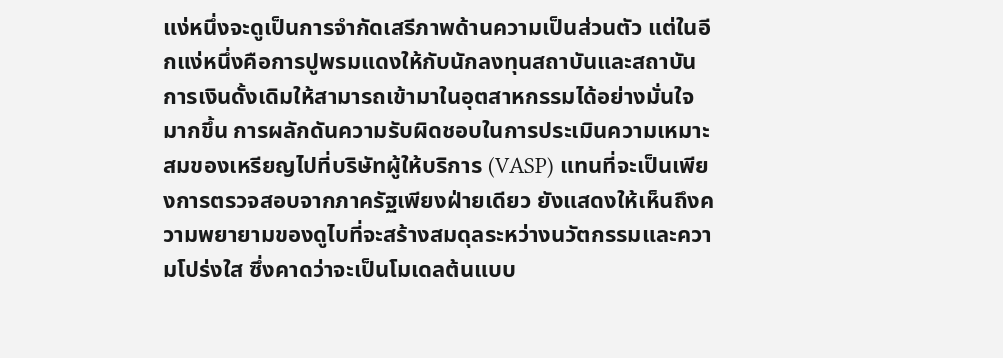แง่หนึ่งจะดูเป็นการจำกัดเสรีภาพด้านความเป็นส่วนตัว แต่ในอีกแง่หนึ่งคือการปูพรมแดงให้กับนักลงทุนสถาบันและสถาบันการเงินดั้งเดิมให้สามารถเข้ามาในอุตสาหกรรมได้อย่างมั่นใจมากขึ้น การผลักดันความรับผิดชอบในการประเมินความเหมาะสมของเหรียญไปที่บริษัทผู้ให้บริการ (VASP) แทนที่จะเป็นเพียงการตรวจสอบจากภาครัฐเพียงฝ่ายเดียว ยังแสดงให้เห็นถึงความพยายามของดูไบที่จะสร้างสมดุลระหว่างนวัตกรรมและความโปร่งใส ซึ่งคาดว่าจะเป็นโมเดลต้นแบบ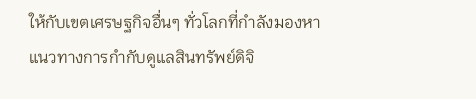ให้กับเขตเศรษฐกิจอื่นๆ ทั่วโลกที่กำลังมองหาแนวทางการกำกับดูแลสินทรัพย์ดิจิ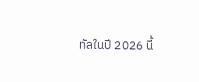ทัลในปี 2026 นี้